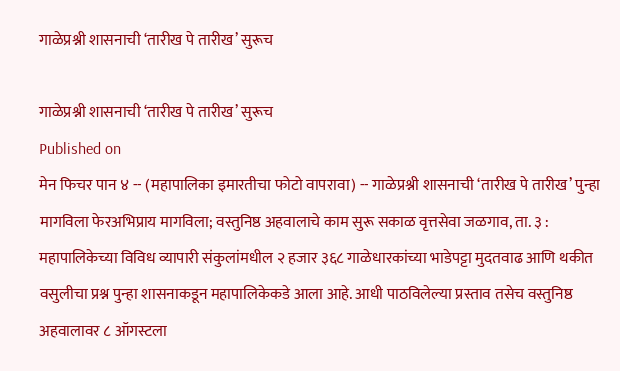गाळेप्रश्नी शासनाची ‘तारीख पे तारीख’ सुरूच

गाळेप्रश्नी शासनाची ‘तारीख पे तारीख’ सुरूच
Published on
मेन फिचर पान ४ -- (महापालिका इमारतीचा फोटो वापरावा) -- गाळेप्रश्नी शासनाची ‘तारीख पे तारीख’ पुन्हा मागविला फेरअभिप्राय मागविला; वस्तुनिष्ठ अहवालाचे काम सुरू सकाळ वृत्तसेवा जळगाव, ता. ३ : महापालिकेच्या विविध व्यापारी संकुलांमधील २ हजार ३६८ गाळेधारकांच्या भाडेपट्टा मुदतवाढ आणि थकीत वसुलीचा प्रश्न पुन्हा शासनाकडून महापालिकेकडे आला आहे. आधी पाठविलेल्या प्रस्ताव तसेच वस्तुनिष्ठ अहवालावर ८ ऑगस्टला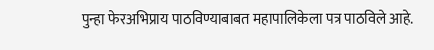पुन्हा फेरअभिप्राय पाठविण्याबाबत महापालिकेला पत्र पाठविले आहे.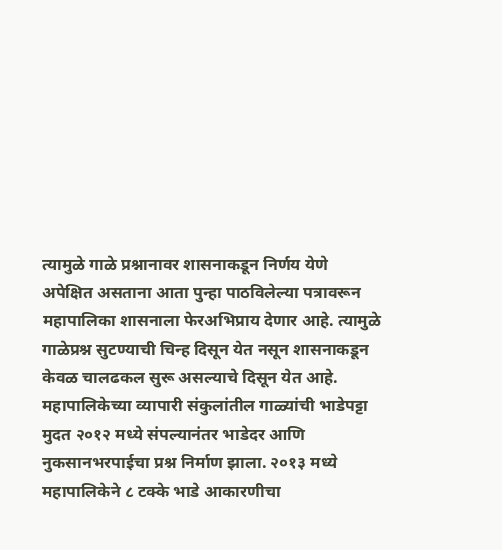त्यामुळे गाळे प्रश्नानावर शासनाकडून निर्णय येणे अपेक्षित असताना आता पुन्हा पाठविलेल्या पत्रावरून महापालिका शासनाला फेरअभिप्राय देणार आहे. त्यामुळे गाळेप्रश्न सुटण्याची चिन्ह दिसून येत नसून शासनाकडून केवळ चालढकल सुरू असल्याचे दिसून येत आहे. महापालिकेच्या व्यापारी संकुलांतील गाळ्यांची भाडेपट्टा मुदत २०१२ मध्ये संपल्यानंतर भाडेदर आणि नुकसानभरपाईचा प्रश्न निर्माण झाला. २०१३ मध्ये महापालिकेने ८ टक्के भाडे आकारणीचा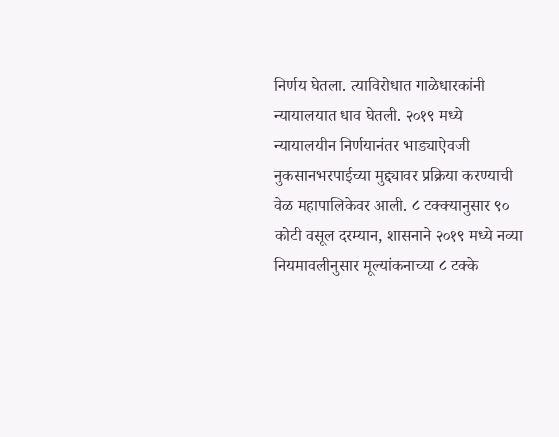निर्णय घेतला. त्याविरोधात गाळेधारकांनी न्यायालयात धाव घेतली. २०१९ मध्ये न्यायालयीन निर्णयानंतर भाड्याऐवजी नुकसानभरपाईच्या मुद्द्यावर प्रक्रिया करण्याची वेळ महापालिकेवर आली. ८ टक्क्यानुसार ९० कोटी वसूल दरम्यान, शासनाने २०१९ मध्ये नव्या नियमावलीनुसार मूल्यांकनाच्या ८ टक्के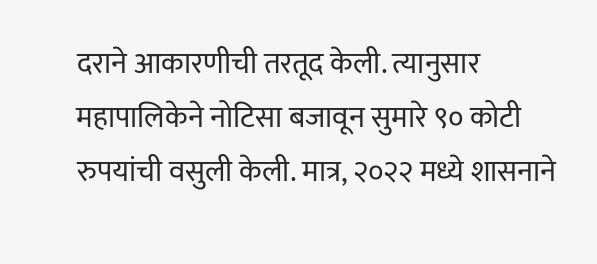दराने आकारणीची तरतूद केली. त्यानुसार महापालिकेने नोटिसा बजावून सुमारे ९० कोटी रुपयांची वसुली केली. मात्र, २०२२ मध्ये शासनाने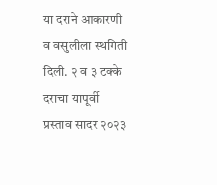या दराने आकारणी व वसुलीला स्थगिती दिली. २ व ३ टक्के दराचा यापूर्वी प्रस्ताव सादर २०२३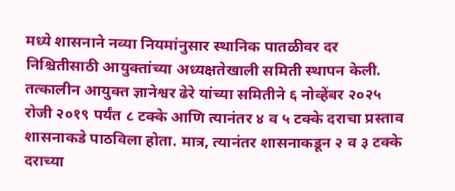मध्ये शासनाने नव्या नियमांनुसार स्थानिक पातळीवर दर निश्चितीसाठी आयुक्तांच्या अध्यक्षतेखाली समिती स्थापन केली. तत्कालीन आयुक्त ज्ञानेश्वर ढेरे यांच्या समितीने ६ नोव्हेंबर २०२५ रोजी २०१९ पर्यंत ८ टक्के आणि त्यानंतर ४ व ५ टक्के दराचा प्रस्ताव शासनाकडे पाठविला होता. मात्र, त्यानंतर शासनाकडून २ व ३ टक्के दराच्या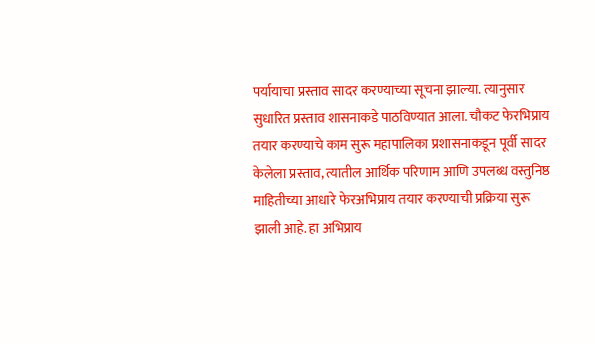पर्यायाचा प्रस्ताव सादर करण्याच्या सूचना झाल्या. त्यानुसार सुधारित प्रस्ताव शासनाकडे पाठविण्यात आला. चौकट फेरभिप्राय तयार करण्याचे काम सुरू महापालिका प्रशासनाकडून पूर्वी सादर केलेला प्रस्ताव, त्यातील आर्थिक परिणाम आणि उपलब्ध वस्तुनिष्ठ माहितीच्या आधारे फेरअभिप्राय तयार करण्याची प्रक्रिया सुरू झाली आहे. हा अभिप्राय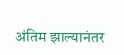अंतिम झाल्यानंतर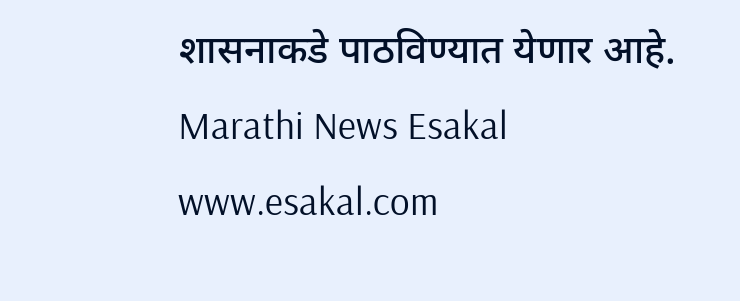शासनाकडे पाठविण्यात येणार आहे.
Marathi News Esakal
www.esakal.com